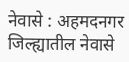नेवासे : अहमदनगर जिल्ह्यातील नेवासे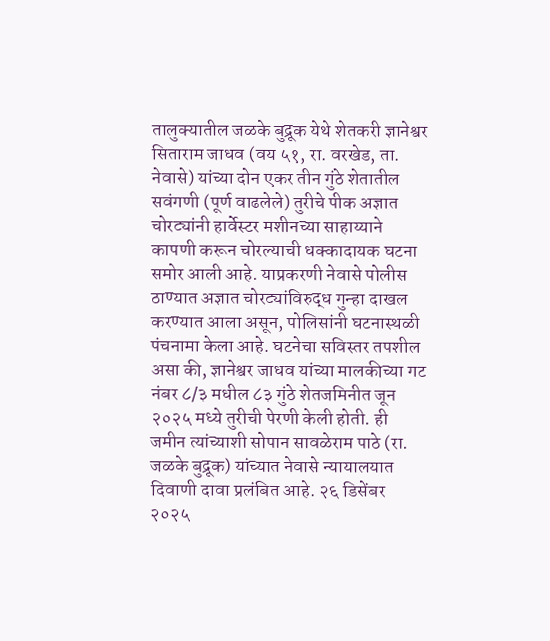तालुक्यातील जळके बुद्रूक येथे शेतकरी ज्ञानेश्वर सिताराम जाधव (वय ५१, रा. वरखेड, ता. नेवासे) यांच्या दोन एकर तीन गुंठे शेतातील सवंगणी (पूर्ण वाढलेले) तुरीचे पीक अज्ञात चोरट्यांनी हार्वेस्टर मशीनच्या साहाय्याने कापणी करून चोरल्याची धक्कादायक घटना समोर आली आहे. याप्रकरणी नेवासे पोलीस ठाण्यात अज्ञात चोरट्यांविरुद्ध गुन्हा दाखल करण्यात आला असून, पोलिसांनी घटनास्थळी पंचनामा केला आहे. घटनेचा सविस्तर तपशील असा की, ज्ञानेश्वर जाधव यांच्या मालकीच्या गट नंबर ८/३ मधील ८३ गुंठे शेतजमिनीत जून २०२५ मध्ये तुरीची पेरणी केली होती. ही जमीन त्यांच्याशी सोपान सावळेराम पाठे (रा. जळके बुद्रूक) यांच्यात नेवासे न्यायालयात दिवाणी दावा प्रलंबित आहे. २६ डिसेंबर २०२५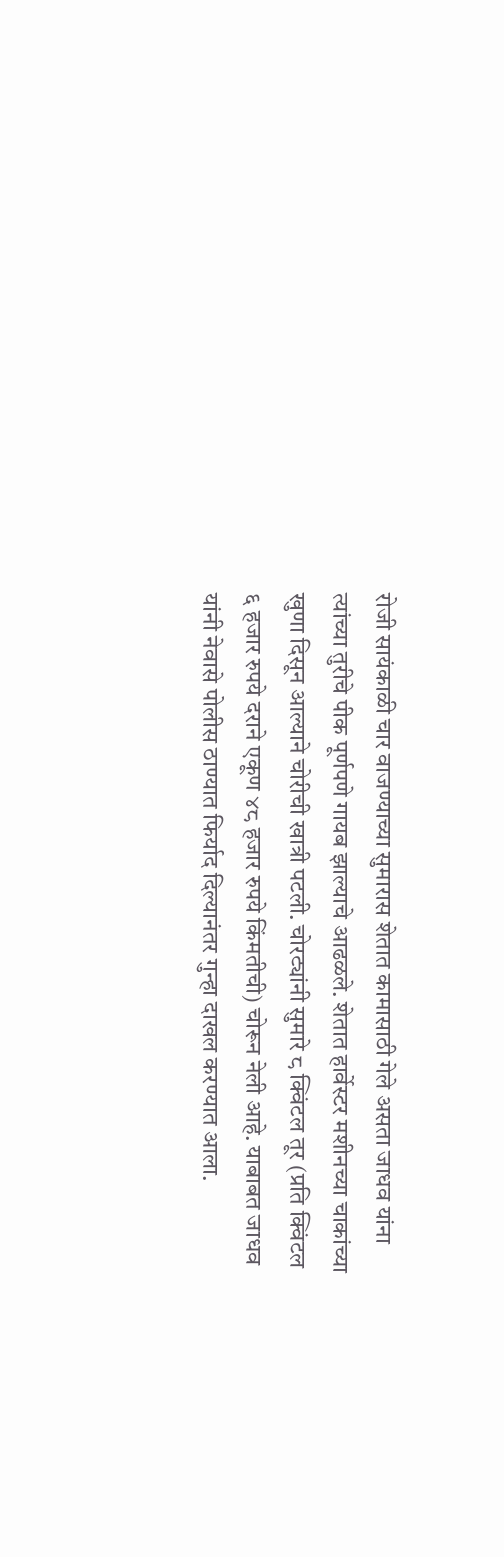रोजी सायंकाळी चार वाजण्याच्या सुमारास शेतात कामासाठी गेले असता जाधव यांना त्यांच्या तुरीचे पीक पूर्णपणे गायब झाल्याचे आढळले. शेतात हार्वेस्टर मशीनच्या चाकांच्या खुणा दिसून आल्याने चोरीची खात्री पटली. चोरट्यांनी सुमारे ८ क्विंटल तूर (प्रति क्विंटल ६ हजार रुपये दराने एकूण ४८ हजार रुपये किंमतीची) चोरून नेली आहे. याबाबत जाधव यांनी नेवासे पोलीस ठाण्यात फिर्याद दिल्यानंतर गुन्हा दाखल करण्यात आला.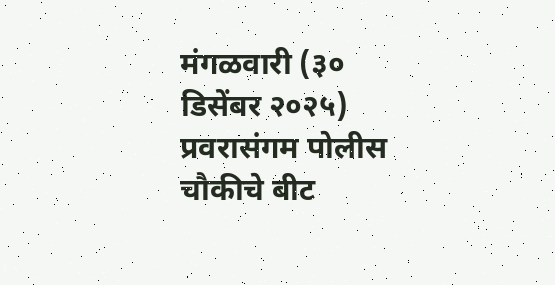मंगळवारी (३० डिसेंबर २०२५) प्रवरासंगम पोलीस चौकीचे बीट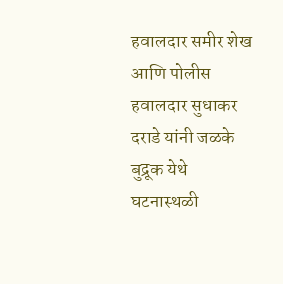हवालदार समीर शेख आणि पोलीस हवालदार सुधाकर दराडे यांनी जळके बुद्रूक येथे घटनास्थळी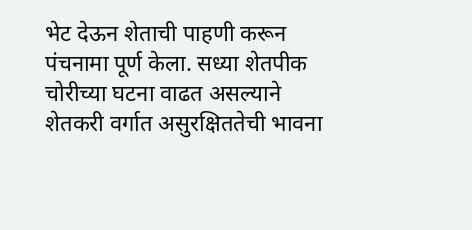भेट देऊन शेताची पाहणी करून पंचनामा पूर्ण केला. सध्या शेतपीक चोरीच्या घटना वाढत असल्याने शेतकरी वर्गात असुरक्षिततेची भावना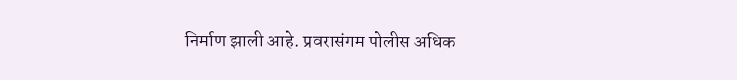निर्माण झाली आहे. प्रवरासंगम पोलीस अधिक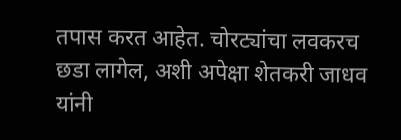तपास करत आहेत. चोरट्यांचा लवकरच छडा लागेल, अशी अपेक्षा शेतकरी जाधव यांनी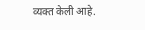व्यक्त केली आहे.